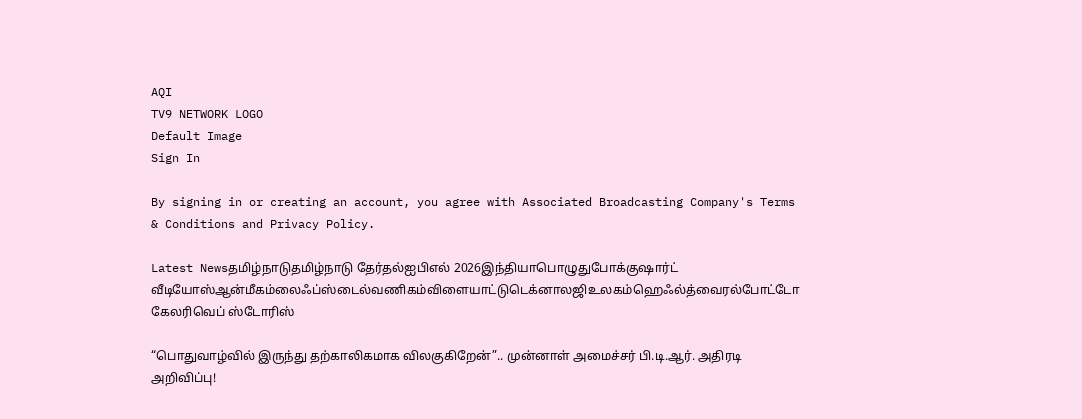AQI
TV9 NETWORK LOGO
Default Image
Sign In

By signing in or creating an account, you agree with Associated Broadcasting Company's Terms & Conditions and Privacy Policy.

Latest Newsதமிழ்நாடுதமிழ்நாடு தேர்தல்ஐபிஎல் 2026இந்தியாபொழுதுபோக்குஷார்ட் வீடியோஸ்ஆன்மீகம்லைஃப்ஸ்டைல்வணிகம்விளையாட்டுடெக்னாலஜிஉலகம்ஹெஃல்த்வைரல்போட்டோ கேலரிவெப் ஸ்டோரிஸ்

“பொதுவாழ்வில் இருந்து தற்காலிகமாக விலகுகிறேன்”.. முன்னாள் அமைச்சர் பி.டி.ஆர். அதிரடி அறிவிப்பு!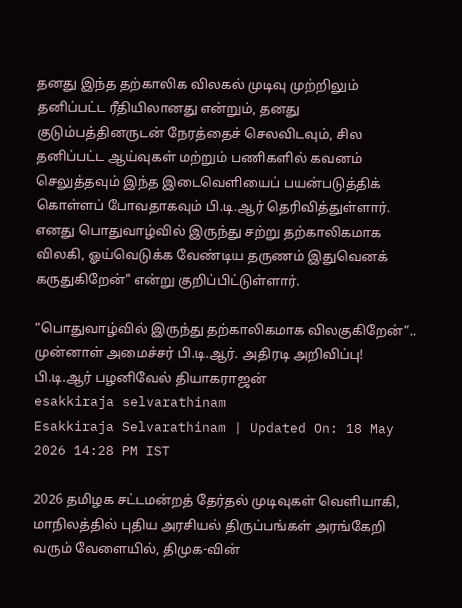தனது இந்த தற்காலிக விலகல் முடிவு முற்றிலும் தனிப்பட்ட ரீதியிலானது என்றும், தனது குடும்பத்தினருடன் நேரத்தைச் செலவிடவும், சில தனிப்பட்ட ஆய்வுகள் மற்றும் பணிகளில் கவனம் செலுத்தவும் இந்த இடைவெளியைப் பயன்படுத்திக் கொள்ளப் போவதாகவும் பி.டி.ஆர் தெரிவித்துள்ளார். எனது பொதுவாழ்வில் இருந்து சற்று தற்காலிகமாக விலகி, ஓய்வெடுக்க வேண்டிய தருணம் இதுவெனக் கருதுகிறேன்" என்று குறிப்பிட்டுள்ளார்.

“பொதுவாழ்வில் இருந்து தற்காலிகமாக விலகுகிறேன்”.. முன்னாள் அமைச்சர் பி.டி.ஆர். அதிரடி அறிவிப்பு!
பி.டி.ஆர் பழனிவேல் தியாகராஜன்
esakkiraja selvarathinam
Esakkiraja Selvarathinam | Updated On: 18 May 2026 14:28 PM IST

2026 தமிழக சட்டமன்றத் தேர்தல் முடிவுகள் வெளியாகி, மாநிலத்தில் புதிய அரசியல் திருப்பங்கள் அரங்கேறி வரும் வேளையில், திமுக-வின்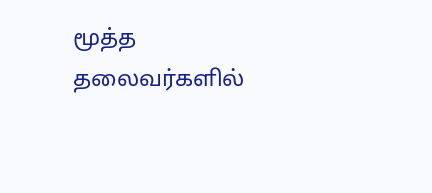மூத்த தலைவர்களில்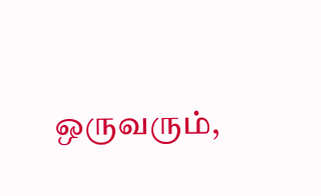ஒருவரும்,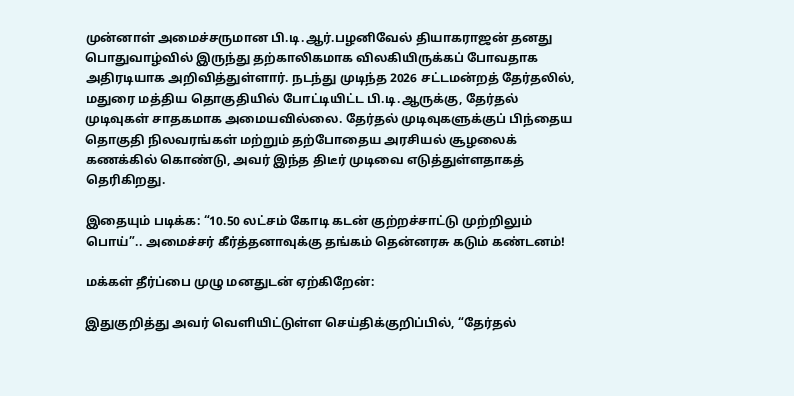முன்னாள் அமைச்சருமான பி.டி.ஆர்.பழனிவேல் தியாகராஜன் தனது பொதுவாழ்வில் இருந்து தற்காலிகமாக விலகியிருக்கப் போவதாக அதிரடியாக அறிவித்துள்ளார். நடந்து முடிந்த 2026 சட்டமன்றத் தேர்தலில், மதுரை மத்திய தொகுதியில் போட்டியிட்ட பி.டி.ஆருக்கு, தேர்தல் முடிவுகள் சாதகமாக அமையவில்லை. தேர்தல் முடிவுகளுக்குப் பிந்தைய தொகுதி நிலவரங்கள் மற்றும் தற்போதைய அரசியல் சூழலைக் கணக்கில் கொண்டு, அவர் இந்த திடீர் முடிவை எடுத்துள்ளதாகத் தெரிகிறது.

இதையும் படிக்க: “10.50 லட்சம் கோடி கடன் குற்றச்சாட்டு முற்றிலும் பொய்”.. அமைச்சர் கீர்த்தனாவுக்கு தங்கம் தென்னரசு கடும் கண்டனம்!

மக்கள் தீர்ப்பை முழு மனதுடன் ஏற்கிறேன்:

இதுகுறித்து அவர் வெளியிட்டுள்ள செய்திக்குறிப்பில், “தேர்தல்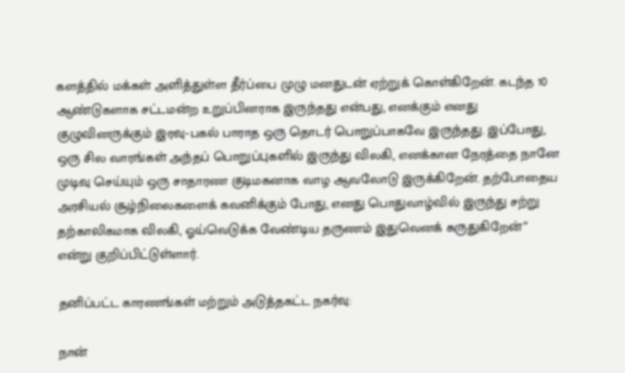களத்தில் மக்கள் அளித்துள்ள தீர்ப்பை முழு மனதுடன் ஏற்றுக் கொள்கிறேன். கடந்த 10 ஆண்டுகளாக சட்டமன்ற உறுப்பினராக இருந்தது என்பது, எனக்கும் எனது குழுவினருக்கும் இரவு-பகல் பாராத ஒரு தொடர் பொறுப்பாகவே இருந்தது. இப்போது, ஒரு சில வாரங்கள் அந்தப் பொறுப்புகளில் இருந்து விலகி, எனக்கான நேரத்தை நானே முடிவு செய்யும் ஒரு சாதாரண குடிமகனாக வாழ ஆவலோடு இருக்கிறேன். தற்போதைய அரசியல் சூழ்நிலைகளைக் கவனிக்கும் போது, எனது பொதுவாழ்வில் இருந்து சற்று தற்காலிகமாக விலகி, ஓய்வெடுக்க வேண்டிய தருணம் இதுவெனக் கருதுகிறேன்” என்று குறிப்பிட்டுள்ளார்.

தனிப்பட்ட காரணங்கள் மற்றும் அடுத்தகட்ட நகர்வு:

நான்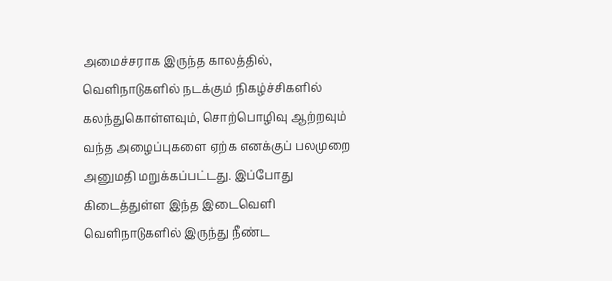அமைச்சராக இருந்த காலத்தில், வெளிநாடுகளில் நடக்கும் நிகழ்ச்சிகளில் கலந்துகொள்ளவும், சொற்பொழிவு ஆற்றவும் வந்த அழைப்புகளை ஏற்க எனக்குப் பலமுறை அனுமதி மறுக்கப்பட்டது. இப்போது கிடைத்துள்ள இந்த இடைவெளி வெளிநாடுகளில் இருந்து நீண்ட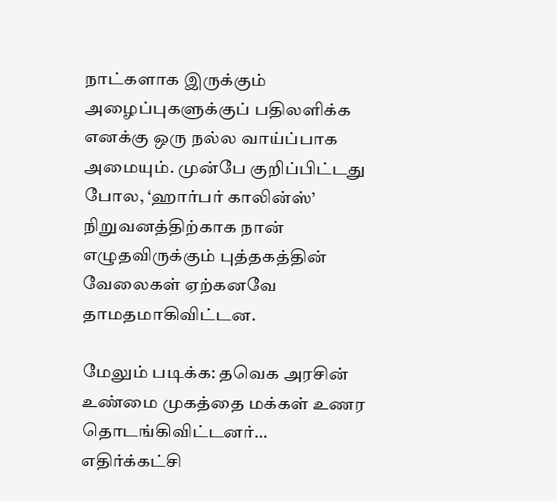நாட்களாக இருக்கும் அழைப்புகளுக்குப் பதிலளிக்க எனக்கு ஒரு நல்ல வாய்ப்பாக அமையும். முன்பே குறிப்பிட்டது போல, ‘ஹார்பர் காலின்ஸ்’ நிறுவனத்திற்காக நான் எழுதவிருக்கும் புத்தகத்தின் வேலைகள் ஏற்கனவே தாமதமாகிவிட்டன.

மேலும் படிக்க: தவெக அரசின் உண்மை முகத்தை மக்கள் உணர தொடங்கிவிட்டனர்… எதிர்க்கட்சி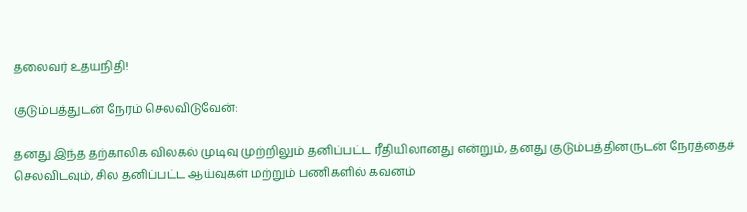தலைவர் உதயநிதி!

குடும்பத்துடன் நேரம் செலவிடுவேன்:

தனது இந்த தற்காலிக விலகல் முடிவு முற்றிலும் தனிப்பட்ட ரீதியிலானது என்றும், தனது குடும்பத்தினருடன் நேரத்தைச் செலவிடவும், சில தனிப்பட்ட ஆய்வுகள் மற்றும் பணிகளில் கவனம்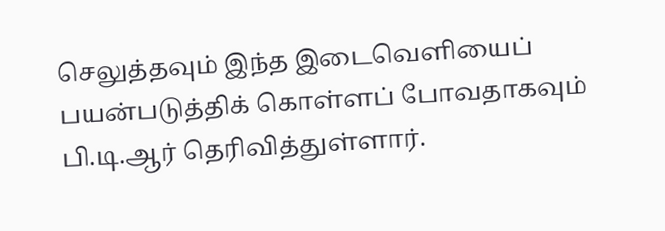செலுத்தவும் இந்த இடைவெளியைப் பயன்படுத்திக் கொள்ளப் போவதாகவும் பி.டி.ஆர் தெரிவித்துள்ளார்.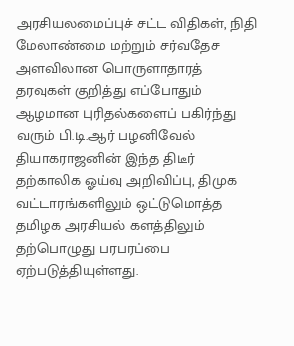அரசியலமைப்புச் சட்ட விதிகள், நிதி மேலாண்மை மற்றும் சர்வதேச அளவிலான பொருளாதாரத் தரவுகள் குறித்து எப்போதும் ஆழமான புரிதல்களைப் பகிர்ந்து வரும் பி.டி.ஆர் பழனிவேல் தியாகராஜனின் இந்த திடீர் தற்காலிக ஓய்வு அறிவிப்பு, திமுக வட்டாரங்களிலும் ஒட்டுமொத்த தமிழக அரசியல் களத்திலும் தற்பொழுது பரபரப்பை ஏற்படுத்தியுள்ளது.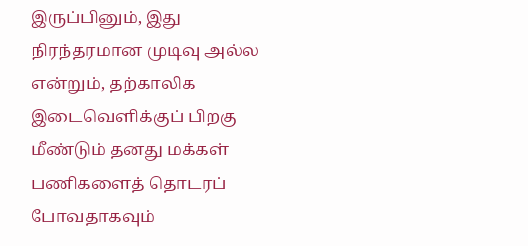இருப்பினும், இது நிரந்தரமான முடிவு அல்ல என்றும், தற்காலிக இடைவெளிக்குப் பிறகு மீண்டும் தனது மக்கள் பணிகளைத் தொடரப் போவதாகவும்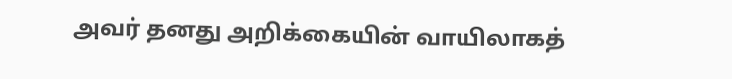அவர் தனது அறிக்கையின் வாயிலாகத்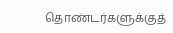தொண்டர்களுக்குத்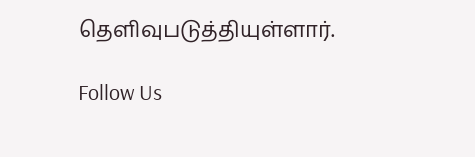தெளிவுபடுத்தியுள்ளார்.

Follow Us